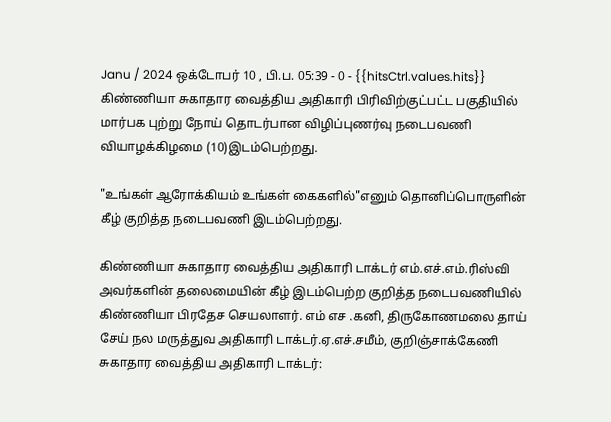Janu / 2024 ஒக்டோபர் 10 , பி.ப. 05:39 - 0 - {{hitsCtrl.values.hits}}
கிண்ணியா சுகாதார வைத்திய அதிகாரி பிரிவிற்குட்பட்ட பகுதியில் மார்பக புற்று நோய் தொடர்பான விழிப்புணர்வு நடைபவணி வியாழக்கிழமை (10)இடம்பெற்றது.

"உங்கள் ஆரோக்கியம் உங்கள் கைகளில்"எனும் தொனிப்பொருளின் கீழ் குறித்த நடைபவணி இடம்பெற்றது.

கிண்ணியா சுகாதார வைத்திய அதிகாரி டாக்டர் எம்.எச்.எம்.ரிஸ்வி அவர்களின் தலைமையின் கீழ் இடம்பெற்ற குறித்த நடைபவணியில் கிண்ணியா பிரதேச செயலாளர். எம் எச .கனி, திருகோணமலை தாய் சேய் நல மருத்துவ அதிகாரி டாக்டர்.ஏ.எச்.சமீம், குறிஞ்சாக்கேணி சுகாதார வைத்திய அதிகாரி டாக்டர்: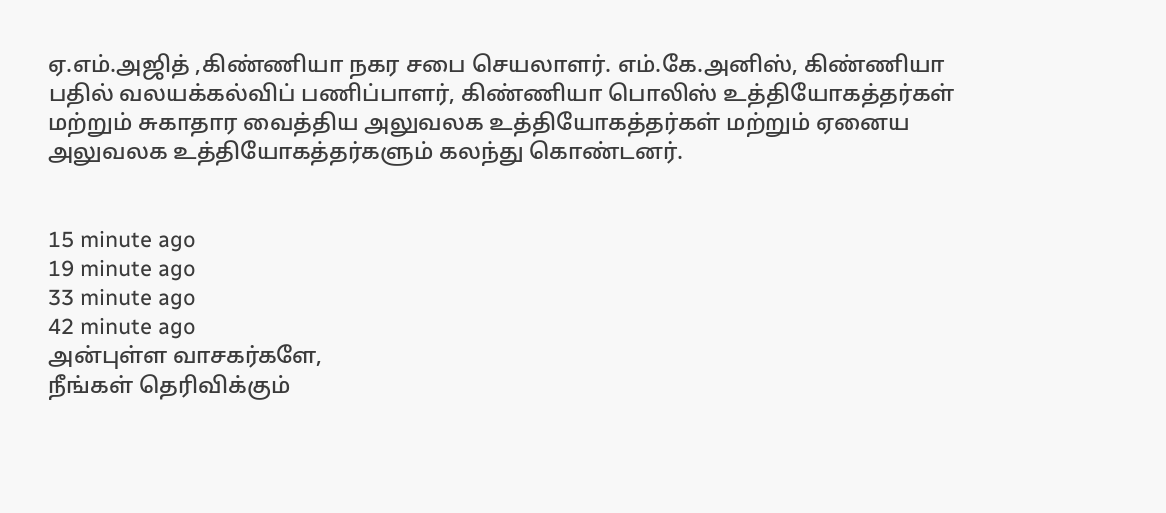ஏ.எம்.அஜித் ,கிண்ணியா நகர சபை செயலாளர். எம்.கே.அனிஸ், கிண்ணியா பதில் வலயக்கல்விப் பணிப்பாளர், கிண்ணியா பொலிஸ் உத்தியோகத்தர்கள் மற்றும் சுகாதார வைத்திய அலுவலக உத்தியோகத்தர்கள் மற்றும் ஏனைய அலுவலக உத்தியோகத்தர்களும் கலந்து கொண்டனர்.


15 minute ago
19 minute ago
33 minute ago
42 minute ago
அன்புள்ள வாசகர்களே,
நீங்கள் தெரிவிக்கும்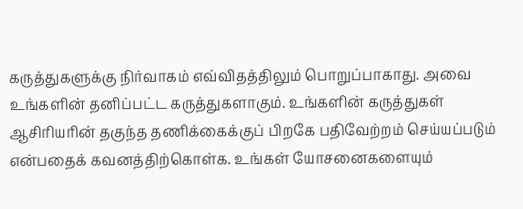கருத்துகளுக்கு நிர்வாகம் எவ்விதத்திலும் பொறுப்பாகாது. அவை உங்களின் தனிப்பட்ட கருத்துகளாகும். உங்களின் கருத்துகள் ஆசிரியரின் தகுந்த தணிக்கைக்குப் பிறகே பதிவேற்றம் செய்யப்படும் என்பதைக் கவனத்திற்கொள்க. உங்கள் யோசனைகளையும்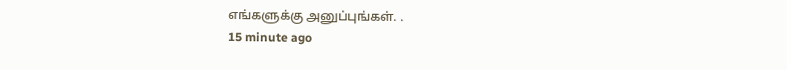எங்களுக்கு அனுப்புங்கள். .
15 minute ago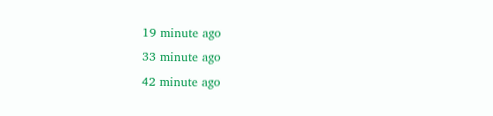19 minute ago
33 minute ago
42 minute ago